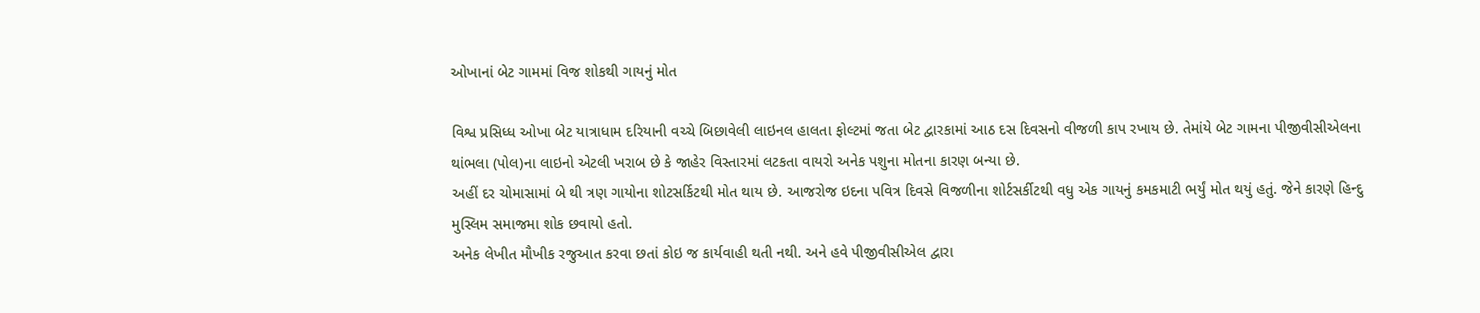ઓખાનાં બેટ ગામમાં વિજ શોકથી ગાયનું મોત

વિશ્વ પ્રસિધ્‍ધ ઓખા બેટ યાત્રાધામ દરિયાની વચ્‍ચે બિછાવેલી લાઇનલ હાલતા ફોલ્‍ટમાં જતા બેટ દ્વારકામાં આઠ દસ દિવસનો વીજળી કાપ રખાય છે. તેમાંયે બેટ ગામના પીજીવીસીએલના થાંભલા (પોલ)ના લાઇનો એટલી ખરાબ છે કે જાહેર વિસ્‍તારમાં લટકતા વાયરો અનેક પશુના મોતના કારણ બન્‍યા છે.
અહીં દર ચોમાસામાં બે થી ત્રણ ગાયોના શોટસર્કિટથી મોત થાય છે. આજરોજ ઇદના પવિત્ર દિવસે વિજળીના શોર્ટસર્કીટથી વધુ એક ગાયનું કમકમાટી ભર્યું મોત થયું હતું. જેને કારણે હિન્‍દુ મુસ્‍લિમ સમાજમા શોક છવાયો હતો.
અનેક લેખીત મૌખીક રજુઆત કરવા છતાં કોઇ જ કાર્યવાહી થતી નથી. અને હવે પીજીવીસીએલ દ્વારા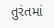તુરંતમાં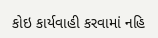કોઇ કાર્યવાહી કરવામાં નહિ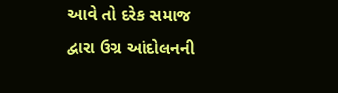આવે તો દરેક સમાજ દ્વારા ઉગ્ર આંદોલનની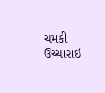ચમકી ઉચ્‍ચારાઇ